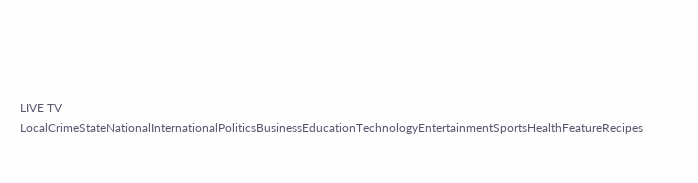LIVE TV LocalCrimeStateNationalInternationalPoliticsBusinessEducationTechnologyEntertainmentSportsHealthFeatureRecipes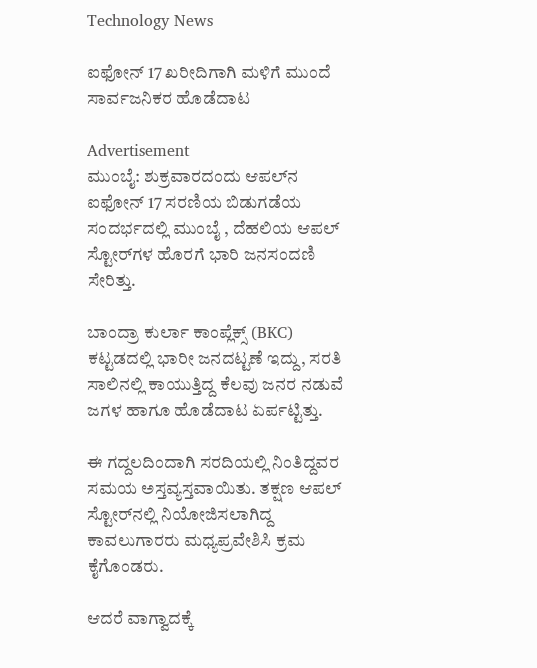Technology News

ಐಫೋನ್ 17 ಖರೀದಿಗಾಗಿ ಮಳಿಗೆ ಮುಂದೆ ಸಾರ್ವಜನಿಕರ ಹೊಡೆದಾಟ

Advertisement
ಮುಂಬೈ: ಶುಕ್ರವಾರದಂದು ಆಪಲ್‌ನ ಐಫೋನ್ 17 ಸರಣಿಯ ಬಿಡುಗಡೆಯ ಸಂದರ್ಭದಲ್ಲಿ ಮುಂಬೈ , ದೆಹಲಿಯ ಆಪಲ್ ಸ್ಟೋರ್‌ಗಳ ಹೊರಗೆ ಭಾರಿ ಜನಸಂದಣಿ ಸೇರಿತ್ತು.

ಬಾಂದ್ರಾ ಕುರ್ಲಾ ಕಾಂಪ್ಲೆಕ್ಸ್ (BKC) ಕಟ್ಟಡದಲ್ಲಿ ಭಾರೀ ಜನದಟ್ಟಣೆ ಇದ್ದು, ಸರತಿ ಸಾಲಿನಲ್ಲಿ ಕಾಯುತ್ತಿದ್ದ ಕೆಲವು ಜನರ ನಡುವೆ ಜಗಳ ಹಾಗೂ ಹೊಡೆದಾಟ ಏರ್ಪಟ್ಟಿತ್ತು.

ಈ ಗದ್ದಲದಿಂದಾಗಿ ಸರದಿಯಲ್ಲಿ ನಿಂತಿದ್ದವರ ಸಮಯ ಅಸ್ತವ್ಯಸ್ತವಾಯಿತು. ತಕ್ಷಣ ಆಪಲ್ ಸ್ಟೋರ್‌ನಲ್ಲಿ ನಿಯೋಜಿಸಲಾಗಿದ್ದ ಕಾವಲುಗಾರರು ಮಧ್ಯಪ್ರವೇಶಿಸಿ ಕ್ರಮ ಕೈಗೊಂಡರು.

ಆದರೆ ವಾಗ್ವಾದಕ್ಕೆ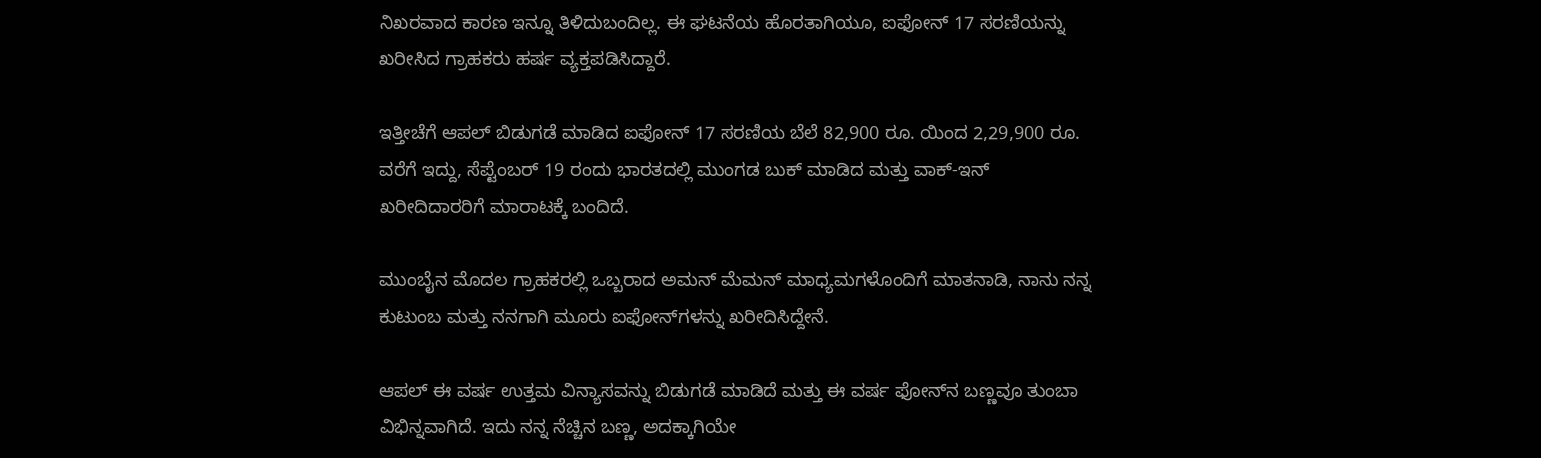ನಿಖರವಾದ ಕಾರಣ ಇನ್ನೂ ತಿಳಿದುಬಂದಿಲ್ಲ. ಈ ಘಟನೆಯ ಹೊರತಾಗಿಯೂ, ಐಫೋನ್‌ 17 ಸರಣಿಯನ್ನು ಖರೀಸಿದ ಗ್ರಾಹಕರು ಹರ್ಷ ವ್ಯಕ್ತಪಡಿಸಿದ್ದಾರೆ.

ಇತ್ತೀಚೆಗೆ ಆಪಲ್ ಬಿಡುಗಡೆ ಮಾಡಿದ ಐಫೋನ್ 17 ಸರಣಿಯ ಬೆಲೆ 82,900 ರೂ. ಯಿಂದ 2,29,900 ರೂ. ವರೆಗೆ ಇದ್ದು, ಸೆಪ್ಟೆಂಬರ್ 19 ರಂದು ಭಾರತದಲ್ಲಿ ಮುಂಗಡ ಬುಕ್ ಮಾಡಿದ ಮತ್ತು ವಾಕ್-ಇನ್ ಖರೀದಿದಾರರಿಗೆ ಮಾರಾಟಕ್ಕೆ ಬಂದಿದೆ.

ಮುಂಬೈನ ಮೊದಲ ಗ್ರಾಹಕರಲ್ಲಿ ಒಬ್ಬರಾದ ಅಮನ್ ಮೆಮನ್ ಮಾಧ್ಯಮಗಳೊಂದಿಗೆ ಮಾತನಾಡಿ, ನಾನು ನನ್ನ ಕುಟುಂಬ ಮತ್ತು ನನಗಾಗಿ ಮೂರು ಐಫೋನ್‌ಗಳನ್ನು ಖರೀದಿಸಿದ್ದೇನೆ.

ಆಪಲ್ ಈ ವರ್ಷ ಉತ್ತಮ ವಿನ್ಯಾಸವನ್ನು ಬಿಡುಗಡೆ ಮಾಡಿದೆ ಮತ್ತು ಈ ವರ್ಷ ಫೋನ್‌ನ ಬಣ್ಣವೂ ತುಂಬಾ ವಿಭಿನ್ನವಾಗಿದೆ. ಇದು ನನ್ನ ನೆಚ್ಚಿನ ಬಣ್ಣ, ಅದಕ್ಕಾಗಿಯೇ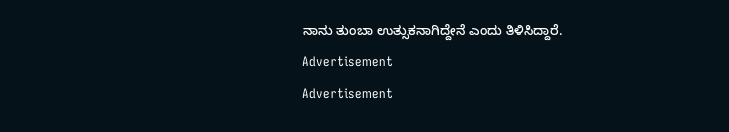ನಾನು ತುಂಬಾ ಉತ್ಸುಕನಾಗಿದ್ದೇನೆ ಎಂದು ತಿಳಿಸಿದ್ದಾರೆ.
Advertisement
Advertisement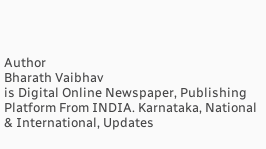Author
Bharath Vaibhav
is Digital Online Newspaper, Publishing Platform From INDIA. Karnataka, National & International, Updates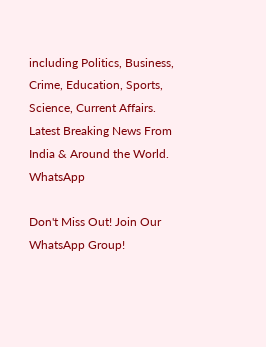including Politics, Business, Crime, Education, Sports, Science, Current Affairs. Latest Breaking News From India & Around the World.
WhatsApp

Don't Miss Out! Join Our WhatsApp Group!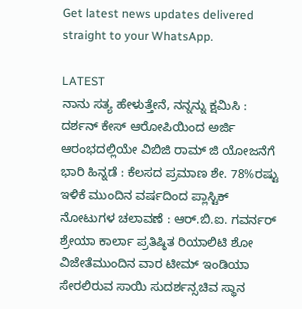Get latest news updates delivered straight to your WhatsApp.

LATEST
ನಾನು ಸತ್ಯ ಹೇಳುತ್ತೇನೆ, ನನ್ನನ್ನು ಕ್ಷಮಿಸಿ : ದರ್ಶನ್ ಕೇಸ್ ಆರೋಪಿಯಿಂದ ಅರ್ಜಿ ಆರಂಭದಲ್ಲಿಯೇ ವಿಬಿಜಿ ರಾಮ್ ಜಿ ಯೋಜನೆಗೆ ಭಾರಿ ಹಿನ್ನಡೆ : ಕೆಲಸದ ಪ್ರಮಾಣ ಶೇ. 78%ರಷ್ಟು ಇಳಿಕೆ ಮುಂದಿನ ವರ್ಷದಿಂದ ಪ್ಲಾಸ್ಟಿಕ್ ನೋಟುಗಳ ಚಲಾವಣೆ : ಆರ್‌.ಬಿ.ಐ. ಗವರ್ನರ್ ಶ್ರೇಯಾ ಕಾರ್ಲಾ ಪ್ರತಿಷ್ಠಿತ ರಿಯಾಲಿಟಿ ಶೋ ವಿಜೇತೆಮುಂದಿನ ವಾರ ಟೀಮ್ ಇಂಡಿಯಾ ಸೇರಲಿರುವ ಸಾಯಿ ಸುದರ್ಶನ್ಸಚಿವ ಸ್ಥಾನ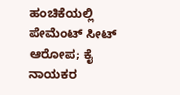ಹಂಚಿಕೆಯಲ್ಲಿ ಪೇಮೆಂಟ್ ಸೀಟ್ ಆರೋಪ; ಕೈ ನಾಯಕರ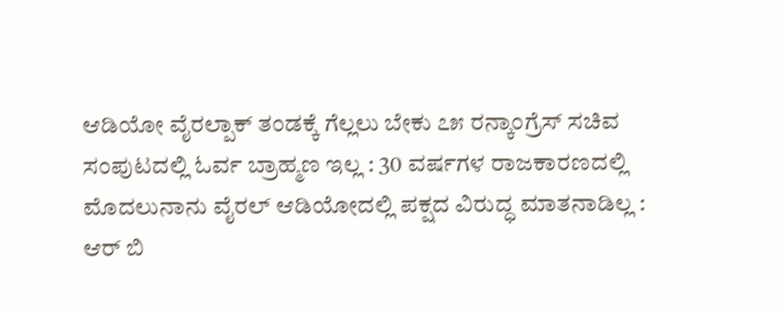ಆಡಿಯೋ ವೈರಲ್ಪಾಕ್ ತಂಡಕ್ಕೆ ಗೆಲ್ಲಲು ಬೇಕು ೭೫ ರನ್ಕಾಂಗ್ರೆಸ್ ಸಚಿವ ಸಂಪುಟದಲ್ಲಿ ಓರ್ವ ಬ್ರಾಹ್ಮಣ ಇಲ್ಲ : 30 ವರ್ಷಗಳ ರಾಜಕಾರಣದಲ್ಲಿ ಮೊದಲುನಾನು ವೈರಲ್ ಆಡಿಯೋದಲ್ಲಿ ಪಕ್ಷದ ವಿರುದ್ಧ ಮಾತನಾಡಿಲ್ಲ : ಆರ್ ಬಿ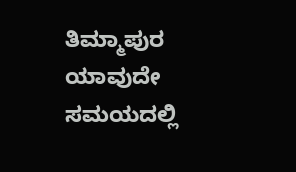ತಿಮ್ಮಾಪುರ ಯಾವುದೇ ಸಮಯದಲ್ಲಿ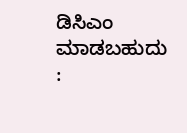ಡಿಸಿಎಂ ಮಾಡಬಹುದು :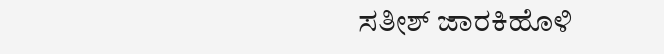ಸತೀಶ್ ಜಾರಕಿಹೊಳಿ